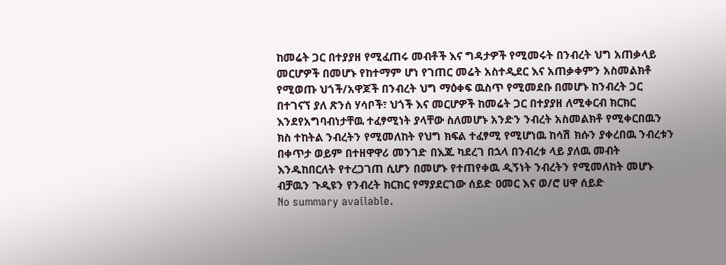ከመሬት ጋር በተያያዘ የሚፈጠሩ መብቶች እና ግዳታዎች የሚመሩት በንብረት ህግ አጠቃላይ መርሆዎች በመሆኑ የከተማም ሆነ የገጠር መሬት አስተዲደር እና አጠቃቀምን አስመልክቶ የሚወጡ ህጎች/አዋጆች በንብረት ህግ ማዕቀፍ ዉስጥ የሚመደቡ በመሆኑ ከንብረት ጋር በተገናኘ ያለ ጽንሰ ሃሳቦች፣ ህጎች እና መርሆዎች ከመሬት ጋር በተያያዘ ለሚቀርብ ክርክር እንደየአግባብነታቸዉ ተፈፃሚነት ያላቸው ስለመሆኑ አንድን ንብረት አስመልክቶ የሚቀርበዉን ክስ ተከትል ንብረትን የሚመለከት የህግ ክፍል ተፈፃሚ የሚሆነዉ ከሳሽ ክሱን ያቀረበዉ ንብረቱን በቀጥታ ወይም በተዘዋዋሪ መንገድ በእጁ ካደረገ በኋላ በንብረቱ ላይ ያለዉ መብት እንዱከበርለት የተረጋገጠ ሲሆን በመሆኑ የተጠየቀዉ ዲኝነት ንብረትን የሚመለከት መሆኑ ብቻዉን ጉዲዩን የንብረት ክርክር የማያደርገው ሰይድ ዐመር እና ወ/ሮ ሀዋ ሰይድ
No summary available.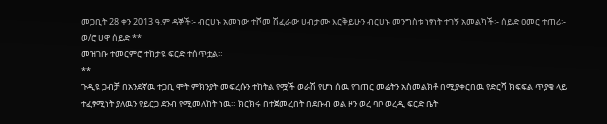መጋቢት 28 ቀን 2013 ዓ.ም ዳኞች፡- ብርሀኑ አመነው ተሾመ ሽፈራው ሀብታሙ እርቅይሁን ብርሀኑ መንግስቱ ነፃነት ተገኝ አመልካች፡- ሰይድ ዐመር ተጠሪ፡- ወ/ሮ ሀዋ ሰይድ **
መዝገቡ ተመርምሮ ተከታዩ ፍርድ ተሰጥቷል።
**
ጉዲዩ ጋብቻ በአንደኛዉ ተጋቢ ሞት ምክንያት መፍረሱን ተከትል የሟች ወራሽ የሆነ ሰዉ የገጠር መሬትን አስመልክቶ በሚያቀርበዉ የድርሻ ክፍፍል ጥያቄ ላይ ተፈፃሚነት ያለዉን የይርጋ ደንብ የሚመለከት ነዉ። ክርክሩ በተጀመረበት በደቡብ ወል ዞን ወረ ባቦ ወረዲ ፍርድ ቤት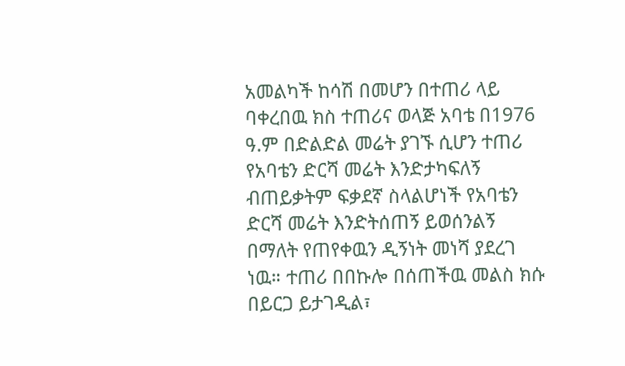አመልካች ከሳሽ በመሆን በተጠሪ ላይ ባቀረበዉ ክስ ተጠሪና ወላጅ አባቴ በ1976 ዓ.ም በድልድል መሬት ያገኙ ሲሆን ተጠሪ የአባቴን ድርሻ መሬት እንድታካፍለኝ ብጠይቃትም ፍቃደኛ ስላልሆነች የአባቴን ድርሻ መሬት እንድትሰጠኝ ይወሰንልኝ በማለት የጠየቀዉን ዲኝነት መነሻ ያደረገ ነዉ። ተጠሪ በበኩሎ በሰጠችዉ መልስ ክሱ በይርጋ ይታገዲል፣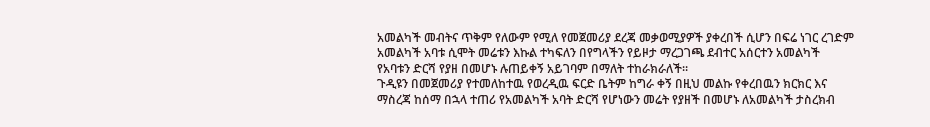አመልካች መብትና ጥቅም የለውም የሚለ የመጀመሪያ ደረጃ መቃወሚያዎች ያቀረበች ሲሆን በፍሬ ነገር ረገድም አመልካች አባቱ ሲሞት መሬቱን እኩል ተካፍለን በየግላችን የይዞታ ማረጋገጫ ደብተር አሰርተን አመልካች የአባቱን ድርሻ የያዘ በመሆኑ ሉጠይቀኝ አይገባም በማለት ተከራክራለች።
ጉዲዩን በመጀመሪያ የተመለከተዉ የወረዲዉ ፍርድ ቤትም ከግራ ቀኝ በዚህ መልኩ የቀረበዉን ክርክር እና ማስረጃ ከሰማ በኋላ ተጠሪ የአመልካች አባት ድርሻ የሆነውን መሬት የያዘች በመሆኑ ለአመልካች ታስረክብ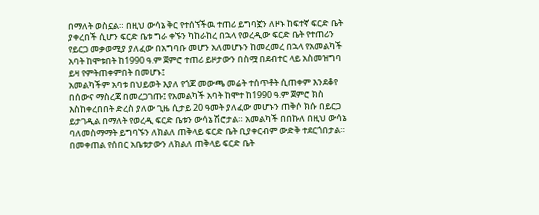በማለት ወስኗል። በዚህ ውሳኔ ቅር የተሰኘችዉ ተጠሪ ይግባኟን ለዞኑ ከፍተኛ ፍርድ ቤት ያቀረበች ሲሆን ፍርድ ቤቱ ግራ ቀኙን ካከራከረ በኋላ የወረዲው ፍርድ ቤት የተጠሪን የይርጋ መቃወሚያ ያለፈው በአግባቡ መሆን አለመሆኑን ከመረመረ በኋላ የአመልካች አባት ከሞቱበት ከ1990 ዓ.ም ጀምሮ ተጠሪ ይዞታውን በስሟ በደብተር ላይ አስመዝግባ ይዛ የምትጠቀምበት በመሆኑ፤
አመልካችም አባቱ በህይወት እያለ የጎጆ መውጫ መሬት ተሰጥቶት ሲጠቀም እንደቆየ በሰውና ማስረጃ በመረጋገጡ፤ የአመልካች አባት ከሞተ ከ1990 ዓ.ም ጀምሮ ክስ እስከቀረበበት ድረስ ያለው ጊዜ ሲታይ 20 ዓመት ያለፈው መሆኑን ጠቅሶ ክሱ በይርጋ ይታገዲል በማለት የወረዲ ፍርድ ቤቱን ውሳኔ ሽሮታል። አመልካች በበኩለ በዚህ ውሳኔ ባለመስማማት ይግባኙን ለክልለ ጠቅላይ ፍርድ ቤት ቢያቀርብም ውድቅ ተደርጎበታል። በመቀጠል የሰበር አቤቱታውን ለክልለ ጠቅላይ ፍርድ ቤት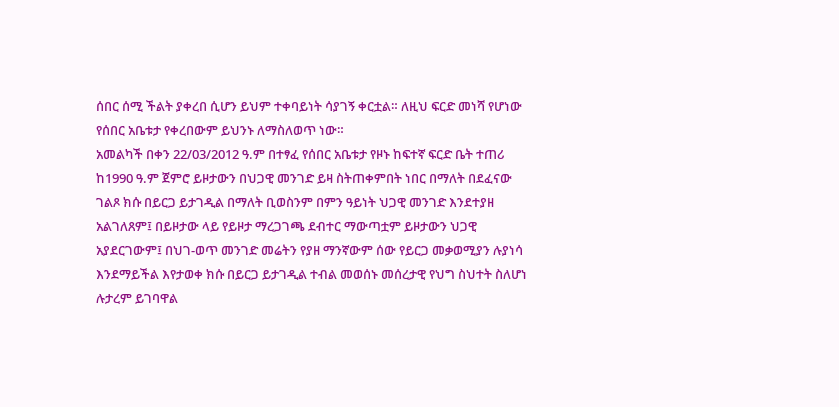ሰበር ሰሚ ችልት ያቀረበ ሲሆን ይህም ተቀባይነት ሳያገኝ ቀርቷል። ለዚህ ፍርድ መነሻ የሆነው የሰበር አቤቱታ የቀረበውም ይህንኑ ለማስለወጥ ነው።
አመልካች በቀን 22/03/2012 ዓ.ም በተፃፈ የሰበር አቤቱታ የዞኑ ከፍተኛ ፍርድ ቤት ተጠሪ ከ1990 ዓ.ም ጀምሮ ይዞታውን በህጋዊ መንገድ ይዛ ስትጠቀምበት ነበር በማለት በደፈናው ገልጾ ክሱ በይርጋ ይታገዲል በማለት ቢወስንም በምን ዓይነት ህጋዊ መንገድ እንደተያዘ አልገለጸም፤ በይዞታው ላይ የይዞታ ማረጋገጫ ደብተር ማውጣቷም ይዞታውን ህጋዊ አያደርገውም፤ በህገ-ወጥ መንገድ መሬትን የያዘ ማንኛውም ሰው የይርጋ መቃወሚያን ሉያነሳ እንደማይችል እየታወቀ ክሱ በይርጋ ይታገዲል ተብል መወሰኑ መሰረታዊ የህግ ስህተት ስለሆነ ሉታረም ይገባዋል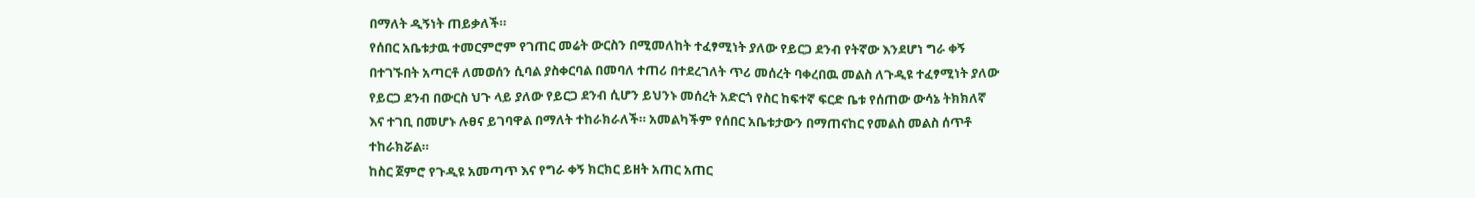በማለት ዲኝነት ጠይቃለች።
የሰበር አቤቱታዉ ተመርምሮም የገጠር መሬት ውርስን በሚመለከት ተፈፃሚነት ያለው የይርጋ ደንብ የትኛው እንደሆነ ግራ ቀኝ በተገኙበት አጣርቶ ለመወሰን ሲባል ያስቀርባል በመባለ ተጠሪ በተደረገለት ጥሪ መሰረት ባቀረበዉ መልስ ለጉዲዩ ተፈፃሚነት ያለው የይርጋ ደንብ በውርስ ህጉ ላይ ያለው የይርጋ ደንብ ሲሆን ይህንኑ መሰረት አድርጎ የስር ከፍተኛ ፍርድ ቤቱ የሰጠው ውሳኔ ትክክለኛ እና ተገቢ በመሆኑ ሉፀና ይገባዋል በማለት ተከራክራለች። አመልካችም የሰበር አቤቱታውን በማጠናከር የመልስ መልስ ሰጥቶ ተከራክሯል።
ከስር ጀምሮ የጉዲዩ አመጣጥ እና የግራ ቀኝ ክርክር ይዘት አጠር አጠር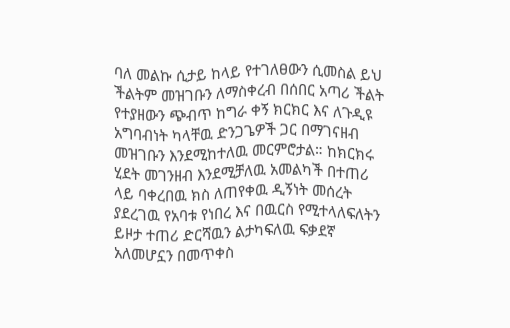ባለ መልኩ ሲታይ ከላይ የተገለፀውን ሲመስል ይህ ችልትም መዝገቡን ለማስቀረብ በሰበር አጣሪ ችልት የተያዘውን ጭብጥ ከግራ ቀኝ ክርክር እና ለጉዲዩ አግባብነት ካላቸዉ ድንጋጌዎች ጋር በማገናዘብ መዝገቡን እንደሚከተለዉ መርምሮታል። ከክርክሩ ሂደት መገንዘብ እንደሚቻለዉ አመልካች በተጠሪ ላይ ባቀረበዉ ክስ ለጠየቀዉ ዲኝነት መሰረት ያደረገዉ የአባቱ የነበረ እና በዉርስ የሚተላለፍለትን ይዞታ ተጠሪ ድርሻዉን ልታካፍለዉ ፍቃደኛ አለመሆኗን በመጥቀስ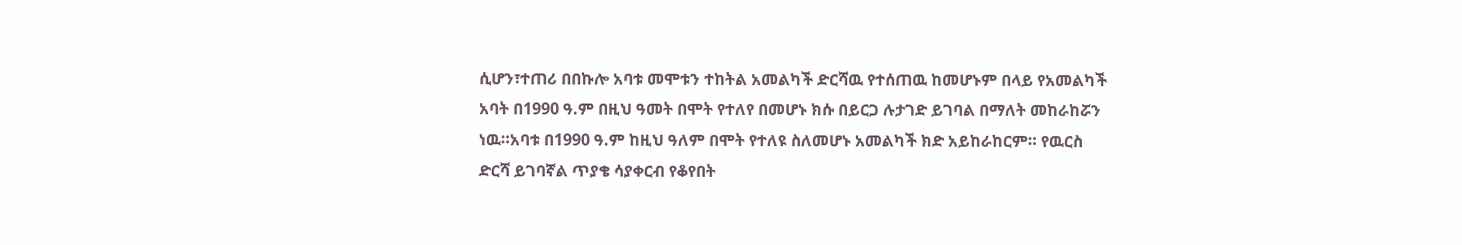ሲሆን፣ተጠሪ በበኩሎ አባቱ መሞቱን ተከትል አመልካች ድርሻዉ የተሰጠዉ ከመሆኑም በላይ የአመልካች አባት በ1990 ዓ.ም በዚህ ዓመት በሞት የተለየ በመሆኑ ክሱ በይርጋ ሉታገድ ይገባል በማለት መከራከሯን ነዉ።አባቱ በ1990 ዓ.ም ከዚህ ዓለም በሞት የተለዩ ስለመሆኑ አመልካች ክድ አይከራከርም። የዉርስ ድርሻ ይገባኛል ጥያቄ ሳያቀርብ የቆየበት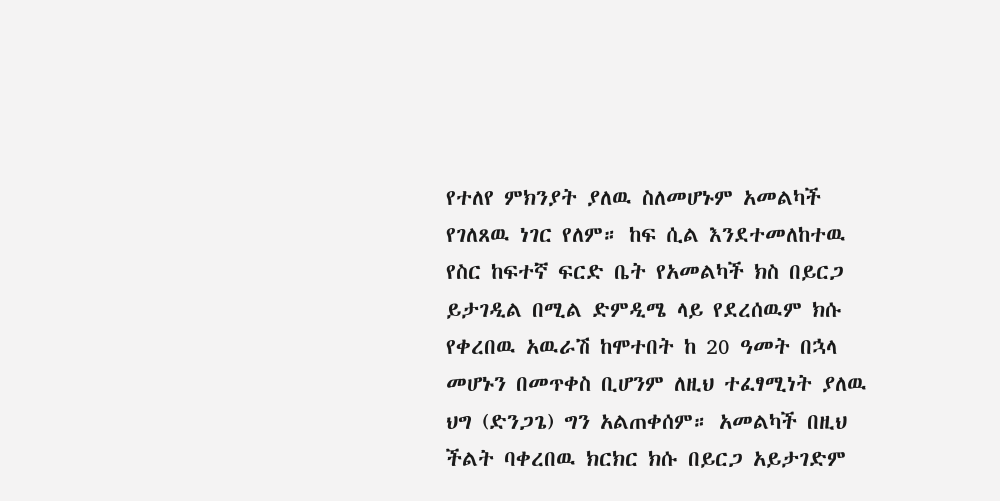የተለየ ምክንያት ያለዉ ስለመሆኑም አመልካች የገለጸዉ ነገር የለም። ከፍ ሲል እንደተመለከተዉ የስር ከፍተኛ ፍርድ ቤት የአመልካች ክስ በይርጋ ይታገዲል በሚል ድምዲሜ ላይ የደረሰዉም ክሱ የቀረበዉ አዉራሽ ከሞተበት ከ 20 ዓመት በኋላ መሆኑን በመጥቀስ ቢሆንም ለዚህ ተፈፃሚነት ያለዉ ህግ (ድንጋጌ) ግን አልጠቀሰም። አመልካች በዚህ ችልት ባቀረበዉ ክርክር ክሱ በይርጋ አይታገድም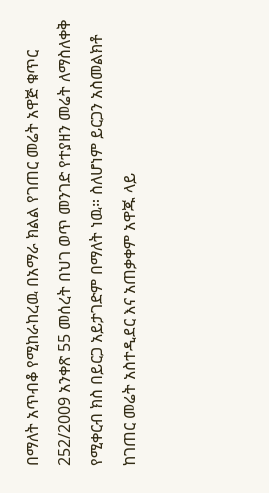በማለት አጥብቆ የሚከራከረዉ በአማራ ክልል የገጠር መሬት አዋጅ ቁጥር 252/2009 አንቀጽ 55 መሰረት በህገ ወጥ መንገድ የተያዘን መሬት ለማስለቀቅ የሚቀርብ ክስ በይርጋ አይታገድም በማለት ነዉ። ስለሆነም ይርጋን አስመልክቶ ከገጠር መሬት አስተዲደር እና አጠቃቀም አዋጁ ላይ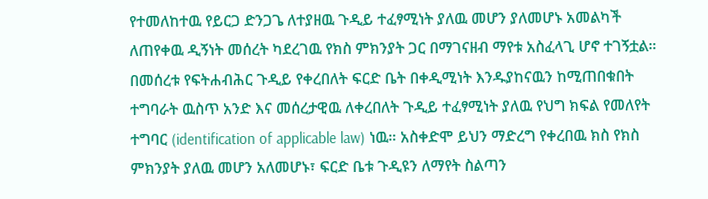የተመለከተዉ የይርጋ ድንጋጌ ለተያዘዉ ጉዲይ ተፈፃሚነት ያለዉ መሆን ያለመሆኑ አመልካች ለጠየቀዉ ዲኝነት መሰረት ካደረገዉ የክስ ምክንያት ጋር በማገናዘብ ማየቱ አስፈላጊ ሆኖ ተገኝቷል።
በመሰረቱ የፍትሐብሕር ጉዲይ የቀረበለት ፍርድ ቤት በቀዲሚነት እንዱያከናዉን ከሚጠበቁበት ተግባራት ዉስጥ አንድ እና መሰረታዊዉ ለቀረበለት ጉዲይ ተፈፃሚነት ያለዉ የህግ ክፍል የመለየት ተግባር (identification of applicable law) ነዉ። አስቀድሞ ይህን ማድረግ የቀረበዉ ክስ የክስ ምክንያት ያለዉ መሆን አለመሆኑ፣ ፍርድ ቤቱ ጉዲዩን ለማየት ስልጣን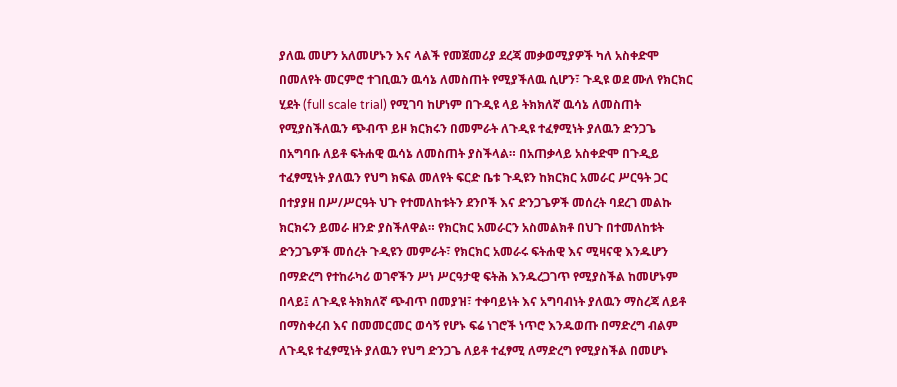ያለዉ መሆን አለመሆኑን እና ላልች የመጀመሪያ ደረጃ መቃወሚያዎች ካለ አስቀድሞ በመለየት መርምሮ ተገቢዉን ዉሳኔ ለመስጠት የሚያችለዉ ሲሆን፣ ጉዲዩ ወደ ሙለ የክርክር ሂደት (full scale trial) የሚገባ ከሆነም በጉዲዩ ላይ ትክክለኛ ዉሳኔ ለመስጠት የሚያስችለዉን ጭብጥ ይዞ ክርክሩን በመምራት ለጉዲዩ ተፈፃሚነት ያለዉን ድንጋጌ በአግባቡ ለይቶ ፍትሐዊ ዉሳኔ ለመስጠት ያስችላል። በአጠቃላይ አስቀድሞ በጉዲይ ተፈፃሚነት ያለዉን የህግ ክፍል መለየት ፍርድ ቤቱ ጉዲዩን ከክርክር አመራር ሥርዓት ጋር በተያያዘ በሥ/ሥርዓት ህጉ የተመለከቱትን ደንቦች እና ድንጋጌዎች መሰረት ባደረገ መልኩ ክርክሩን ይመራ ዘንድ ያስችለዋል። የክርክር አመራርን አስመልክቶ በህጉ በተመለከቱት ድንጋጌዎች መሰረት ጉዲዩን መምራት፣ የክርክር አመራሩ ፍትሐዊ እና ሚዛናዊ እንዱሆን በማድረግ የተከራካሪ ወገኖችን ሥነ ሥርዓታዊ ፍትሕ እንዱረጋገጥ የሚያስችል ከመሆኑም በላይ፤ ለጉዲዩ ትክክለኛ ጭብጥ በመያዝ፣ ተቀባይነት እና አግባብነት ያለዉን ማስረጃ ለይቶ በማስቀረብ እና በመመርመር ወሳኝ የሆኑ ፍሬ ነገሮች ነጥሮ እንዱወጡ በማድረግ ብልም ለጉዲዩ ተፈፃሚነት ያለዉን የህግ ድንጋጌ ለይቶ ተፈፃሚ ለማድረግ የሚያስችል በመሆኑ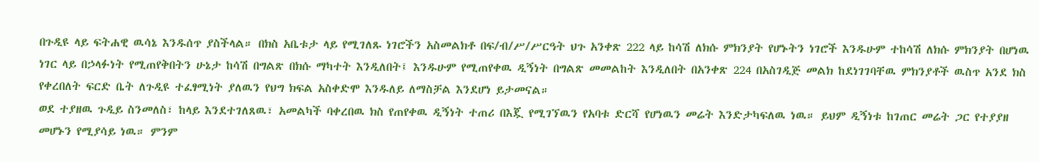በጉዲዩ ላይ ፍትሐዊ ዉሳኔ እንዱሰጥ ያስችላል። በክስ አቤቱታ ላይ የሚገለጹ ነገሮችን አስመልክቶ በፍ/ብ/ሥ/ሥርዓት ህጉ አንቀጽ 222 ላይ ከሳሽ ለክሱ ምክንያት የሆኑትን ነገሮች እንዱሁም ተከሳሽ ለክሱ ምክንያት በሆነዉ ነገር ላይ በኃላፉነት የሚጠየቅበትን ሁኔታ ከሳሽ በግልጽ በክሱ ማካተት እንዲለበት፤ እንዱሁም የሚጠየቀዉ ዲኝነት በግልጽ መመልከት እንዲለበት በአንቀጽ 224 በአስገዲጅ መልክ ከደነገገባቸዉ ምክንያቶች ዉስጥ አንደ ክስ የቀረበለት ፍርድ ቤት ለጉዲዩ ተፈፃሚነት ያለዉን የህግ ክፍል አስቀድሞ እንዱለይ ለማስቻል እንደሆነ ይታመናል።
ወደ ተያዘዉ ጉዲይ ስንመለስ፣ ከላይ እንደተገለጸዉ፣ አመልካች ባቀረበዉ ክስ የጠየቀዉ ዲኝነት ተጠሪ በእጇ የሚገኘዉን የአባቱ ድርሻ የሆነዉን መሬት እንድታካፍለዉ ነዉ። ይህም ዲኝነቱ ከገጠር መሬት ጋር የተያያዘ መሆኑን የሚያሳይ ነዉ። ምንም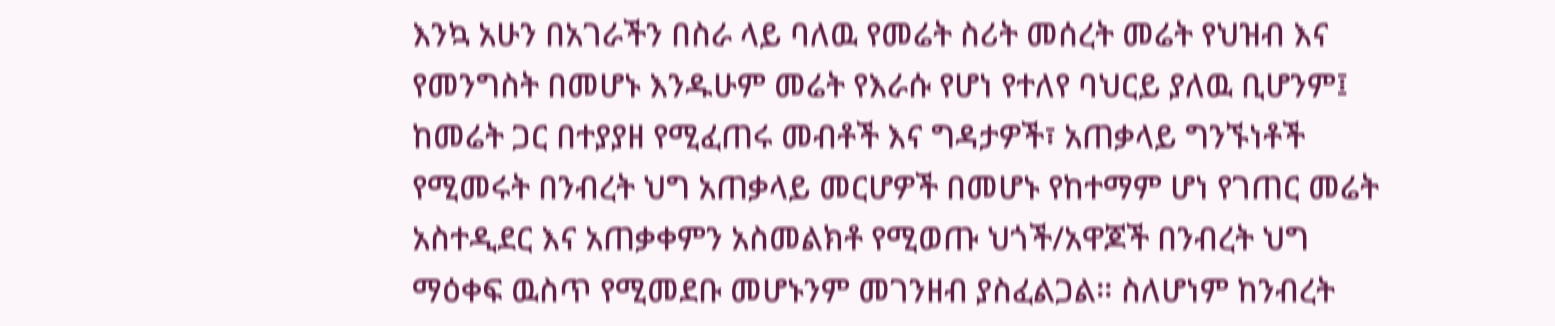እንኳ አሁን በአገራችን በስራ ላይ ባለዉ የመሬት ስሪት መሰረት መሬት የህዝብ እና የመንግስት በመሆኑ እንዱሁም መሬት የእራሱ የሆነ የተለየ ባህርይ ያለዉ ቢሆንም፤ ከመሬት ጋር በተያያዘ የሚፈጠሩ መብቶች እና ግዳታዎች፣ አጠቃላይ ግንኙነቶች የሚመሩት በንብረት ህግ አጠቃላይ መርሆዎች በመሆኑ የከተማም ሆነ የገጠር መሬት አስተዲደር እና አጠቃቀምን አስመልክቶ የሚወጡ ህጎች/አዋጆች በንብረት ህግ ማዕቀፍ ዉስጥ የሚመደቡ መሆኑንም መገንዘብ ያስፈልጋል። ስለሆነም ከንብረት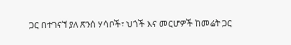ጋር በተገናኘ ያለ ጽንሰ ሃሳቦች፣ ህጎች እና መርሆዎች ከመሬት ጋር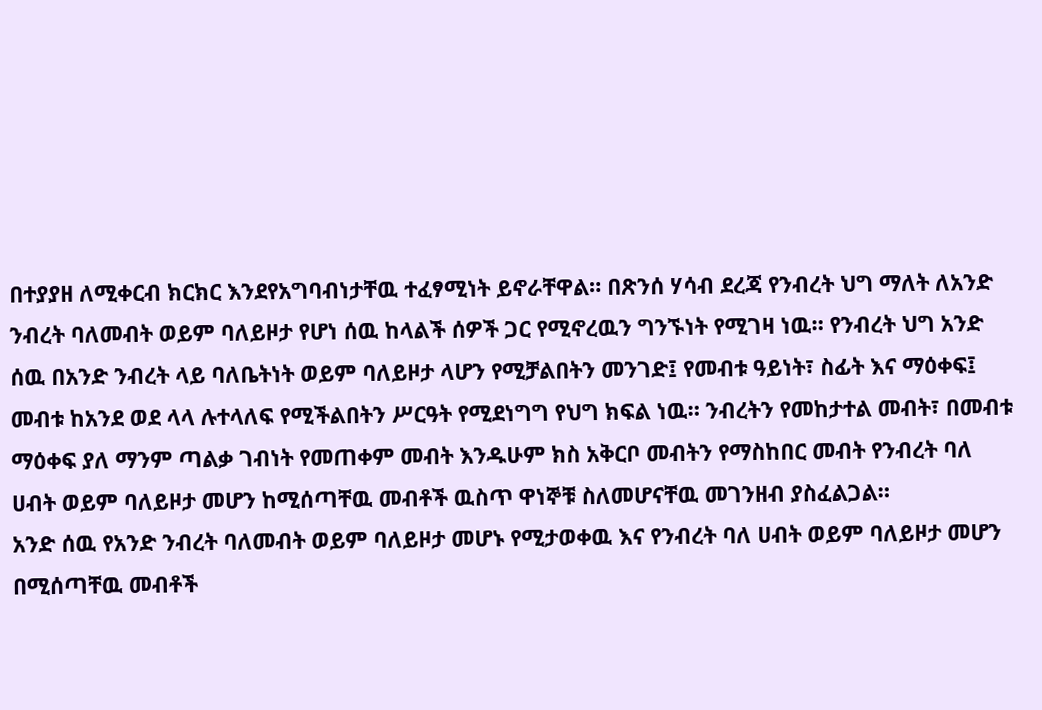በተያያዘ ለሚቀርብ ክርክር እንደየአግባብነታቸዉ ተፈፃሚነት ይኖራቸዋል። በጽንሰ ሃሳብ ደረጃ የንብረት ህግ ማለት ለአንድ ንብረት ባለመብት ወይም ባለይዞታ የሆነ ሰዉ ከላልች ሰዎች ጋር የሚኖረዉን ግንኙነት የሚገዛ ነዉ። የንብረት ህግ አንድ ሰዉ በአንድ ንብረት ላይ ባለቤትነት ወይም ባለይዞታ ላሆን የሚቻልበትን መንገድ፤ የመብቱ ዓይነት፣ ስፊት እና ማዕቀፍ፤ መብቱ ከአንደ ወደ ላላ ሉተላለፍ የሚችልበትን ሥርዓት የሚደነግግ የህግ ክፍል ነዉ። ንብረትን የመከታተል መብት፣ በመብቱ ማዕቀፍ ያለ ማንም ጣልቃ ገብነት የመጠቀም መብት እንዱሁም ክስ አቅርቦ መብትን የማስከበር መብት የንብረት ባለ ሀብት ወይም ባለይዞታ መሆን ከሚሰጣቸዉ መብቶች ዉስጥ ዋነኞቹ ስለመሆናቸዉ መገንዘብ ያስፈልጋል።
አንድ ሰዉ የአንድ ንብረት ባለመብት ወይም ባለይዞታ መሆኑ የሚታወቀዉ እና የንብረት ባለ ሀብት ወይም ባለይዞታ መሆን በሚሰጣቸዉ መብቶች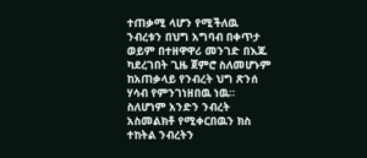ተጠቃሚ ላሆን የሚችለዉ ንብረቱን በህግ አግባብ በቀጥታ ወይም በተዘዋዋሪ መንገድ በእጁ ካደረገበት ጊዜ ጀምሮ ስለመሆኑም ከአጠቃላይ የንብረት ህግ ጽንሰ ሃሳብ የምንገነዘበዉ ነዉ። ስለሆነም አንድን ንብረት አስመልክቶ የሚቀርበዉን ክስ ተከትል ንብረትን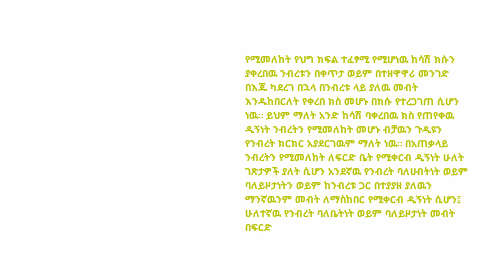የሚመለከት የህግ ክፍል ተፈፃሚ የሚሆነዉ ከሳሽ ክሱን ያቀረበዉ ንብረቱን በቀጥታ ወይም በተዘዋዋሪ መንገድ በእጁ ካደረገ በኋላ በንብረቱ ላይ ያለዉ መብት እንዱከበርለት የቀረበ ክስ መሆኑ በክሱ የተረጋገጠ ሲሆን ነዉ። ይህም ማለት አንድ ከሳሽ ባቀረበዉ ክስ የጠየቀዉ ዲኝነት ንብረትን የሚመለከት መሆኑ ብቻዉን ጉዲዩን የንብረት ክርክር አያደርገዉም ማለት ነዉ። በአጠቃላይ ንብረትን የሚመለከት ለፍርድ ቤት የሚቀርብ ዲኝነት ሁለት ገጽታዎች ያለት ሲሆን አንደኛዉ የንብረት ባለሀብትነት ወይም ባለይዞታነትን ወይም ከንብረቱ ጋር በተያያዘ ያለዉን ማንኛዉንም መብት ለማስከበር የሚቀርብ ዲኝነት ሲሆን፤ ሁለተኛዉ የንብረት ባለቤትነት ወይም ባለይዞታነት መብት በፍርድ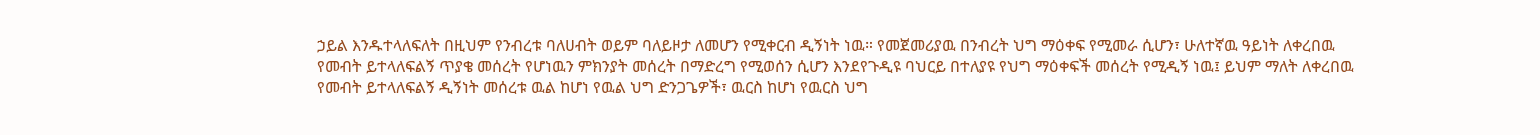ኃይል እንዱተላለፍለት በዚህም የንብረቱ ባለሀብት ወይም ባለይዞታ ለመሆን የሚቀርብ ዲኝነት ነዉ። የመጀመሪያዉ በንብረት ህግ ማዕቀፍ የሚመራ ሲሆን፣ ሁለተኛዉ ዓይነት ለቀረበዉ የመብት ይተላለፍልኝ ጥያቄ መሰረት የሆነዉን ምክንያት መሰረት በማድረግ የሚወሰን ሲሆን እንደየጉዲዩ ባህርይ በተለያዩ የህግ ማዕቀፍች መሰረት የሚዲኝ ነዉ፤ ይህም ማለት ለቀረበዉ የመብት ይተላለፍልኝ ዲኝነት መሰረቱ ዉል ከሆነ የዉል ህግ ድንጋጌዎች፣ ዉርስ ከሆነ የዉርስ ህግ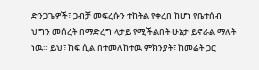ድንጋጌዎች፣ ጋብቻ መፍረሱን ተከትል የቀረበ ከሆነ የቤተሰብ ህግን መሰረት በማድረግ ላታይ የሚችልበት ሁኔታ ይኖራል ማለት ነዉ። ይህ፣ ከፍ ሲል በተመለከተዉ ምክንያት፣ ከመሬት ጋር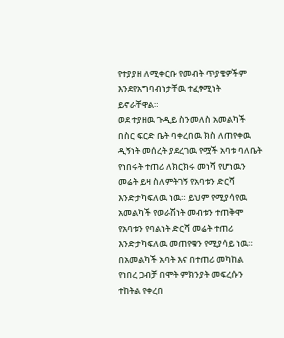የተያያዘ ለሚቀርቡ የመብት ጥያቄዎችም እንደየአግባብነታቸዉ ተፈፃሚነት ይኖራቸዋል።
ወደ ተያዘዉ ጉዲይ ስንመለስ አመልካች በስር ፍርድ ቤት ባቀረበዉ ክስ ለጠየቀዉ ዲኝነት መሰረት ያደረገዉ የሟች አባቱ ባለቤት የነበሩት ተጠሪ ለክርክሩ መነሻ የሆነዉን መሬት ይዛ ስለምትገኝ የአባቱን ድርሻ እንድታካፍለዉ ነዉ። ይህም የሚያሳየዉ አመልካች የወራሽነት መብቱን ተጠቅሞ የአባቱን የባልነት ድርሻ መሬት ተጠሪ እንድታካፍለዉ መጠየቁን የሚያሳይ ነዉ። በአመልካች አባት እና በተጠሪ መካከል የነበረ ጋብቻ በሞት ምክንያት መፍረሱን ተከትል የቀረበ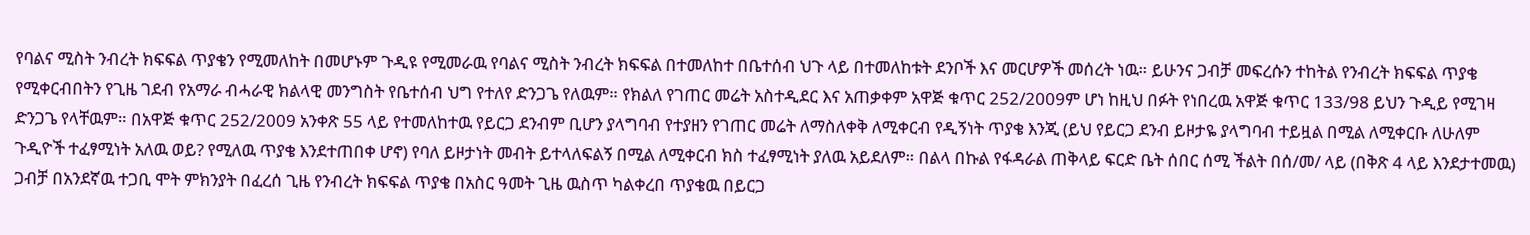የባልና ሚስት ንብረት ክፍፍል ጥያቄን የሚመለከት በመሆኑም ጉዲዩ የሚመራዉ የባልና ሚስት ንብረት ክፍፍል በተመለከተ በቤተሰብ ህጉ ላይ በተመለከቱት ደንቦች እና መርሆዎች መሰረት ነዉ። ይሁንና ጋብቻ መፍረሱን ተከትል የንብረት ክፍፍል ጥያቄ የሚቀርብበትን የጊዜ ገደብ የአማራ ብሓራዊ ክልላዊ መንግስት የቤተሰብ ህግ የተለየ ድንጋጌ የለዉም። የክልለ የገጠር መሬት አስተዲደር እና አጠቃቀም አዋጅ ቁጥር 252/2009ም ሆነ ከዚህ በፉት የነበረዉ አዋጅ ቁጥር 133/98 ይህን ጉዲይ የሚገዛ ድንጋጌ የላቸዉም። በአዋጅ ቁጥር 252/2009 አንቀጽ 55 ላይ የተመለከተዉ የይርጋ ደንብም ቢሆን ያላግባብ የተያዘን የገጠር መሬት ለማስለቀቅ ለሚቀርብ የዲኝነት ጥያቄ እንጂ (ይህ የይርጋ ደንብ ይዞታዬ ያላግባብ ተይዟል በሚል ለሚቀርቡ ለሁለም ጉዲዮች ተፈፃሚነት አለዉ ወይ? የሚለዉ ጥያቄ እንደተጠበቀ ሆኖ) የባለ ይዞታነት መብት ይተላለፍልኝ በሚል ለሚቀርብ ክስ ተፈፃሚነት ያለዉ አይደለም። በልላ በኩል የፋዳራል ጠቅላይ ፍርድ ቤት ሰበር ሰሚ ችልት በሰ/መ/ ላይ (በቅጽ 4 ላይ እንደታተመዉ) ጋብቻ በአንደኛዉ ተጋቢ ሞት ምክንያት በፈረሰ ጊዜ የንብረት ክፍፍል ጥያቄ በአስር ዓመት ጊዜ ዉስጥ ካልቀረበ ጥያቄዉ በይርጋ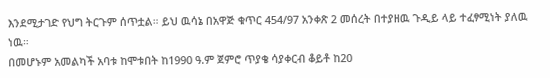እንደሚታገድ የህግ ትርጉም ሰጥቷል። ይህ ዉሳኔ በአዋጅ ቁጥር 454/97 አንቀጽ 2 መሰረት በተያዘዉ ጉዲይ ላይ ተፈፃሚነት ያለዉ ነዉ።
በመሆኑም አመልካች አባቱ ከሞቱበት ከ1990 ዓ.ም ጀምሮ ጥያቄ ሳያቀርብ ቆይቶ ከ20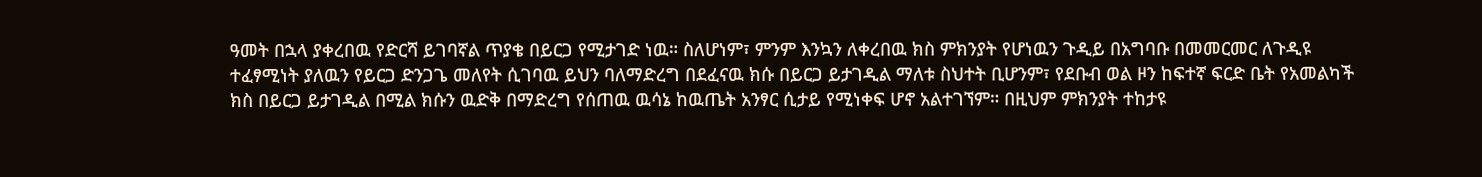ዓመት በኋላ ያቀረበዉ የድርሻ ይገባኛል ጥያቄ በይርጋ የሚታገድ ነዉ። ስለሆነም፣ ምንም እንኳን ለቀረበዉ ክስ ምክንያት የሆነዉን ጉዲይ በአግባቡ በመመርመር ለጉዲዩ ተፈፃሚነት ያለዉን የይርጋ ድንጋጌ መለየት ሲገባዉ ይህን ባለማድረግ በደፈናዉ ክሱ በይርጋ ይታገዲል ማለቱ ስህተት ቢሆንም፣ የደቡብ ወል ዞን ከፍተኛ ፍርድ ቤት የአመልካች ክስ በይርጋ ይታገዲል በሚል ክሱን ዉድቅ በማድረግ የሰጠዉ ዉሳኔ ከዉጤት አንፃር ሲታይ የሚነቀፍ ሆኖ አልተገኘም። በዚህም ምክንያት ተከታዩ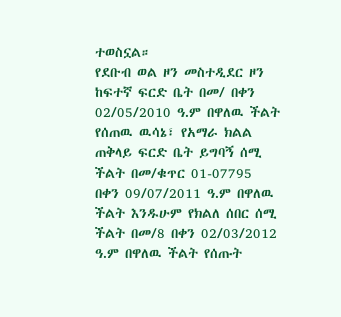ተወስኗል።
የደቡብ ወል ዞን መስተዲደር ዞን ከፍተኛ ፍርድ ቤት በመ/ በቀን 02/05/2010 ዓ.ም በዋለዉ ችልት የሰጠዉ ዉሳኔ፣ የአማራ ክልል ጠቅላይ ፍርድ ቤት ይግባኝ ሰሚ ችልት በመ/ቁጥር 01-07795 በቀን 09/07/2011 ዓ.ም በዋለዉ ችልት እንዱሁም የክልለ ሰበር ሰሚ ችልት በመ/8 በቀን 02/03/2012 ዓ.ም በዋለዉ ችልት የሰጡት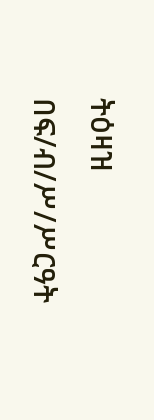ትዕዛዝ በፍ/ብ/ሥ/ሥርዓት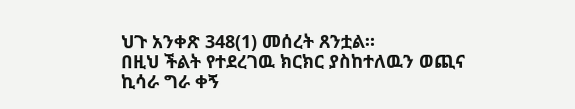ህጉ አንቀጽ 348(1) መሰረት ጸንቷል።
በዚህ ችልት የተደረገዉ ክርክር ያስከተለዉን ወጪና ኪሳራ ግራ ቀኝ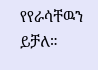የየራሳቸዉን ይቻለ።